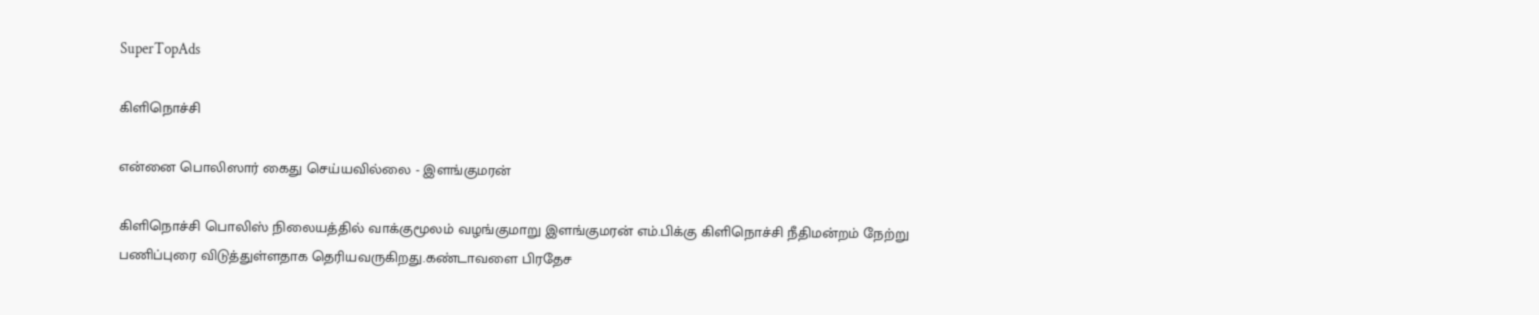SuperTopAds

கிளிநொச்சி

என்னை பொலிஸார் கைது செய்யவில்லை - இளங்குமரன்

கிளிநொச்சி பொலிஸ் நிலையத்தில் வாக்குமூலம் வழங்குமாறு இளங்குமரன் எம்.பிக்கு கிளிநொச்சி நீதிமன்றம் நேற்று பணிப்புரை விடுத்துள்ளதாக தெரியவருகிறது.கண்டாவளை பிரதேச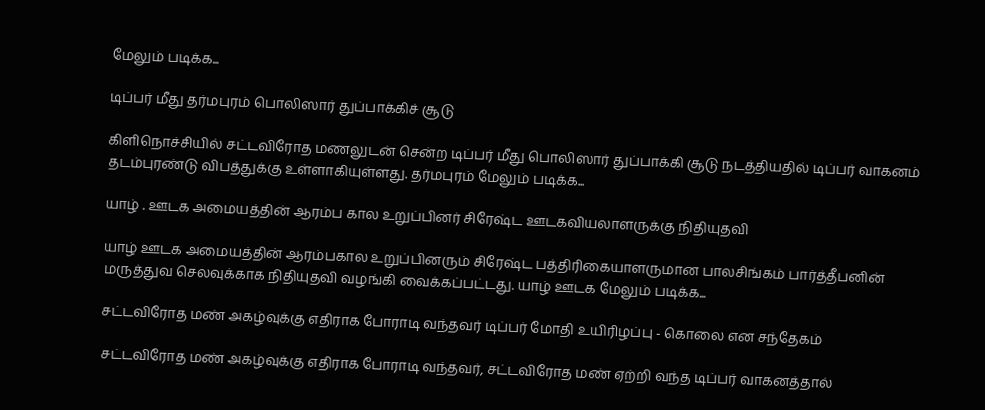மேலும் படிக்க...

டிப்பர் மீது தர்மபுரம் பொலிஸார் துப்பாக்கிச் சூடு

கிளிநொச்சியில் சட்டவிரோத மணலுடன் சென்ற டிப்பர் மீது பொலிஸார் துப்பாக்கி சூடு நடத்தியதில் டிப்பர் வாகனம் தடம்புரண்டு விபத்துக்கு உள்ளாகியுள்ளது. தர்மபுரம் மேலும் படிக்க...

யாழ் . ஊடக அமையத்தின் ஆரம்ப கால உறுப்பினர் சிரேஷ்ட ஊடகவியலாளருக்கு நிதியுதவி

யாழ் ஊடக அமையத்தின் ஆரம்பகால உறுப்பினரும் சிரேஷ்ட பத்திரிகையாளருமான பாலசிங்கம் பார்த்தீபனின் மருத்துவ செலவுக்காக நிதியுதவி வழங்கி வைக்கப்பட்டது. யாழ் ஊடக மேலும் படிக்க...

சட்டவிரோத மண் அகழ்வுக்கு எதிராக போராடி வந்தவர் டிப்பர் மோதி உயிரிழப்பு - கொலை என சந்தேகம்

சட்டவிரோத மண் அகழ்வுக்கு எதிராக போராடி வந்தவர், சட்டவிரோத மண் ஏற்றி வந்த டிப்பர் வாகனத்தால்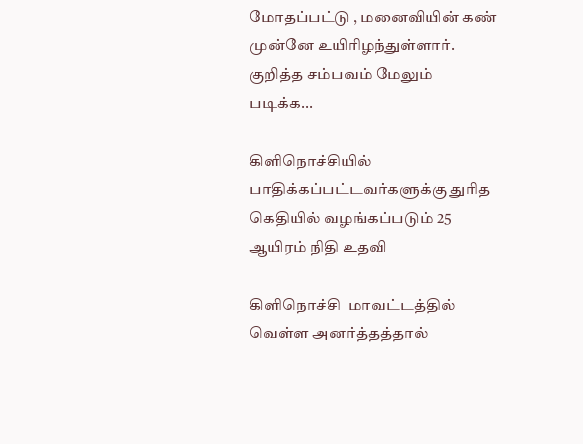மோதப்பட்டு , மனைவியின் கண் முன்னே உயிரிழந்துள்ளார். குறித்த சம்பவம் மேலும் படிக்க...

கிளிநொச்சியில் பாதிக்கப்பட்டவர்களுக்கு துரித கெதியில் வழங்கப்படும் 25 ஆயிரம் நிதி உதவி

கிளிநொச்சி  மாவட்டத்தில் வெள்ள அனர்த்தத்தால்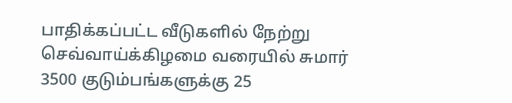பாதிக்கப்பட்ட வீடுகளில் நேற்று செவ்வாய்க்கிழமை வரையில் சுமார் 3500 குடும்பங்களுக்கு 25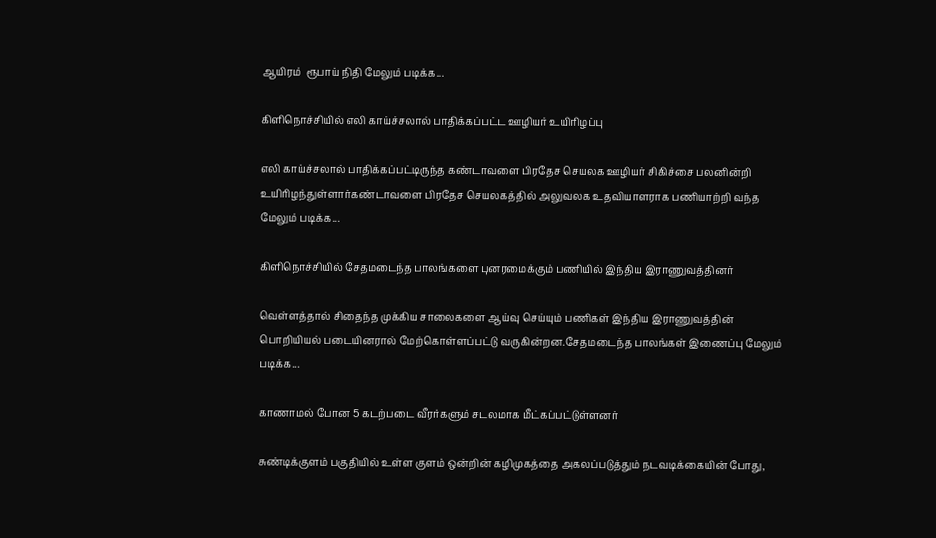ஆயிரம்  ரூபாய் நிதி மேலும் படிக்க...

கிளிநொச்சியில் எலி காய்ச்சலால் பாதிக்கப்பட்ட ஊழியர் உயிரிழப்பு

எலி காய்ச்சலால் பாதிக்கப்பட்டிருந்த கண்டாவளை பிரதேச செயலக ஊழியர் சிகிச்சை பலனின்றி உயிரிழந்துள்ளார்கண்டாவளை பிரதேச செயலகத்தில் அலுவலக உதவியாளராக பணியாற்றி வந்த மேலும் படிக்க...

கிளிநொச்சியில் சேதமடைந்த பாலங்களை புனரமைக்கும் பணியில் இந்திய இராணுவத்தினர்

வெள்ளத்தால் சிதைந்த முக்கிய சாலைகளை ஆய்வு செய்யும் பணிகள் இந்திய இராணுவத்தின் பொறியியல் படையினரால் மேற்கொள்ளப்பட்டு வருகின்றன.சேதமடைந்த பாலங்கள் இணைப்பு மேலும் படிக்க...

காணாமல் போன 5 கடற்படை வீரர்களும் சடலமாக மீட்கப்பட்டுள்ளனர்

சுண்டிக்குளம் பகுதியில் உள்ள குளம் ஒன்றின் கழிமுகத்தை அகலப்படுத்தும் நடவடிக்கையின் போது,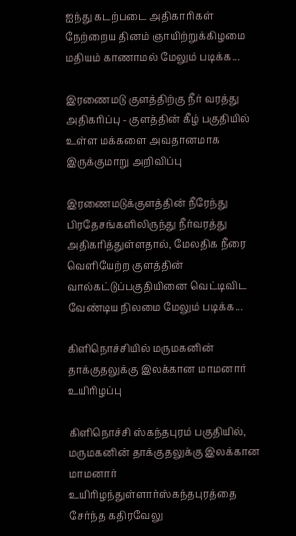ஐந்து கடற்படை அதிகாரிகள் நேற்றைய தினம் ஞாயிற்றுக்கிழமை மதியம் காணாமல் மேலும் படிக்க...

இரணைமடு குளத்திற்கு நீர் வரத்து அதிகரிப்பு - குளத்தின் கீழ் பகுதியில் உள்ள மக்களை அவதானமாக இருக்குமாறு அறிவிப்பு

இரணைமடுக்குளத்தின் நீரேந்து பிரதேசங்களிலிருந்து நீர்வரத்து  அதிகரித்துள்ளதால், மேலதிக நீரை வெளியேற்ற குளத்தின் வால்கட்டுப்பகுதியினை வெட்டிவிட வேண்டிய நிலமை மேலும் படிக்க...

கிளிநொச்சியில் மருமகனின் தாக்குதலுக்கு இலக்கான மாமனார் உயிரிழப்பு

கிளிநொச்சி ஸ்கந்தபுரம் பகுதியில், மருமகனின் தாக்குதலுக்கு இலக்கான மாமனார் உயிரிழந்துள்ளார்ஸ்கந்தபுரத்தை சேர்ந்த கதிரவேலு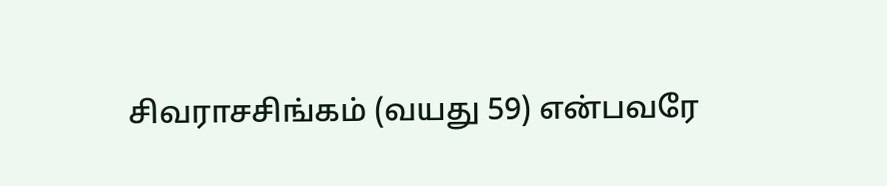சிவராசசிங்கம் (வயது 59) என்பவரே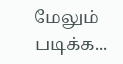மேலும் படிக்க...